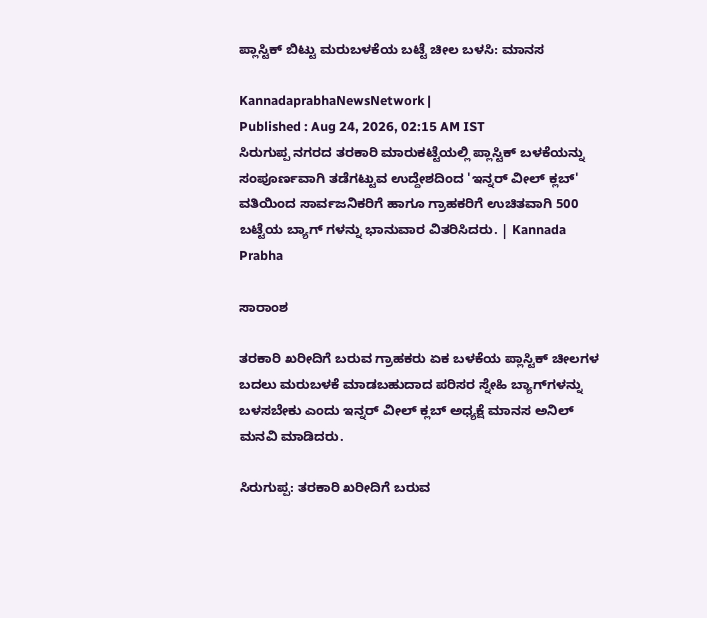ಪ್ಲಾಸ್ಟಿಕ್ ಬಿಟ್ಟು ಮರುಬಳಕೆಯ ಬಟ್ಟೆ ಚೀಲ ಬಳಸಿ: ಮಾನಸ

KannadaprabhaNewsNetwork |
Published : Aug 24, 2026, 02:15 AM IST
ಸಿರುಗುಪ್ಪ ನಗರದ ತರಕಾರಿ ಮಾರುಕಟ್ಟೆಯಲ್ಲಿ ಪ್ಲಾಸ್ಟಿಕ್ ಬಳಕೆಯನ್ನು ಸಂಪೂರ್ಣವಾಗಿ ತಡೆಗಟ್ಟುವ ಉದ್ದೇಶದಿಂದ 'ಇನ್ನರ್ ವೀಲ್ ಕ್ಲಬ್' ವತಿಯಿಂದ ಸಾರ್ವಜನಿಕರಿಗೆ ಹಾಗೂ ಗ್ರಾಹಕರಿಗೆ ಉಚಿತವಾಗಿ 500 ಬಟ್ಟೆಯ ಬ್ಯಾಗ್ ಗಳನ್ನು ಭಾನುವಾರ ವಿತರಿಸಿದರು. | Kannada Prabha

ಸಾರಾಂಶ

ತರಕಾರಿ ಖರೀದಿಗೆ ಬರುವ ಗ್ರಾಹಕರು ಏಕ ಬಳಕೆಯ ಪ್ಲಾಸ್ಟಿಕ್ ಚೀಲಗಳ ಬದಲು ಮರುಬಳಕೆ ಮಾಡಬಹುದಾದ ಪರಿಸರ ಸ್ನೇಹಿ ಬ್ಯಾಗ್‌ಗಳನ್ನು ಬಳಸಬೇಕು ಎಂದು ಇನ್ನರ್ ವೀಲ್ ಕ್ಲಬ್ ಅಧ್ಯಕ್ಷೆ ಮಾನಸ ಅನಿಲ್ ಮನವಿ ಮಾಡಿದರು.

ಸಿರುಗುಪ್ಪ: ತರಕಾರಿ ಖರೀದಿಗೆ ಬರುವ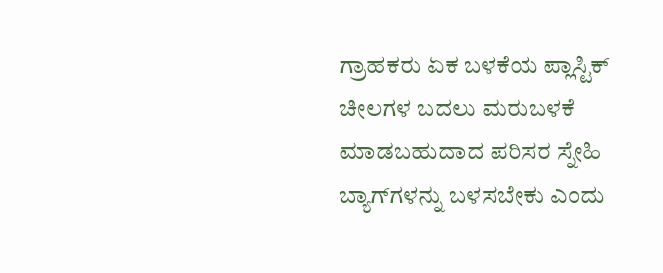ಗ್ರಾಹಕರು ಏಕ ಬಳಕೆಯ ಪ್ಲಾಸ್ಟಿಕ್ ಚೀಲಗಳ ಬದಲು ಮರುಬಳಕೆ ಮಾಡಬಹುದಾದ ಪರಿಸರ ಸ್ನೇಹಿ ಬ್ಯಾಗ್‌ಗಳನ್ನು ಬಳಸಬೇಕು ಎಂದು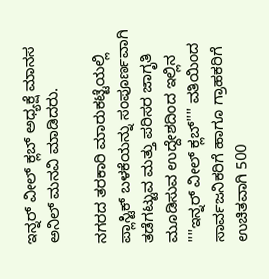ಇನ್ನರ್ ವೀಲ್ ಕ್ಲಬ್ ಅಧ್ಯಕ್ಷೆ ಮಾನಸ ಅನಿಲ್ ಮನವಿ ಮಾಡಿದರು.

ನಗರದ ತರಕಾರಿ ಮಾರುಕಟ್ಟೆಯಲ್ಲಿ ಪ್ಲಾಸ್ಟಿಕ್ ಬಳಕೆಯನ್ನು ಸಂಪೂರ್ಣವಾಗಿ ತಡೆಗಟ್ಟುವ ಮತ್ತು ಪರಿಸರ ಜಾಗೃತಿ ಮೂಡಿಸುವ ಉದ್ದೇಶದಿಂದ ಇಲ್ಲಿನ ''''ಇನ್ನರ್ ವೀಲ್ ಕ್ಲಬ್'''' ವತಿಯಿಂದ ಸಾರ್ವಜನಿಕರಿಗೆ ಹಾಗೂ ಗ್ರಾಹಕರಿಗೆ ಉಚಿತವಾಗಿ 500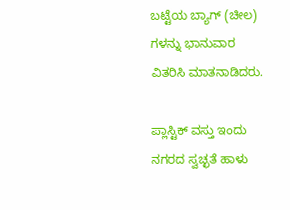ಬಟ್ಟೆಯ ಬ್ಯಾಗ್ (ಚೀಲ) ಗಳನ್ನು ಭಾನುವಾರ ವಿತರಿಸಿ ಮಾತನಾಡಿದರು.

ಪ್ಲಾಸ್ಟಿಕ್ ವಸ್ತು ಇಂದು ನಗರದ ಸ್ವಚ್ಛತೆ ಹಾಳು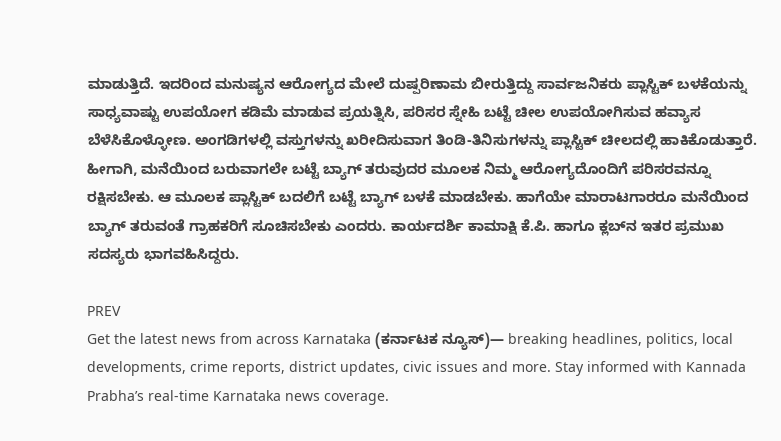ಮಾಡುತ್ತಿದೆ. ಇದರಿಂದ ಮನುಷ್ಯನ ಆರೋಗ್ಯದ ಮೇಲೆ ದುಷ್ಪರಿಣಾಮ ಬೀರುತ್ತಿದ್ದು ಸಾರ್ವಜನಿಕರು ಪ್ಲಾಸ್ಟಿಕ್ ಬಳಕೆಯನ್ನು ಸಾಧ್ಯವಾಷ್ಟು ಉಪಯೋಗ ಕಡಿಮೆ ಮಾಡುವ ಪ್ರಯತ್ನಿಸಿ, ಪರಿಸರ ಸ್ನೇಹಿ ಬಟ್ಟೆ ಚೀಲ ಉಪಯೋಗಿಸುವ ಹವ್ಯಾಸ ಬೆಳೆಸಿಕೊಳ್ಳೋಣ. ಅಂಗಡಿಗಳಲ್ಲಿ ವಸ್ತುಗಳನ್ನು ಖರೀದಿಸುವಾಗ ತಿಂಡಿ-ತಿನಿಸುಗಳನ್ನು ಪ್ಲಾಸ್ಟಿಕ್ ಚೀಲದಲ್ಲಿ ಹಾಕಿಕೊಡುತ್ತಾರೆ. ಹೀಗಾಗಿ, ಮನೆಯಿಂದ ಬರುವಾಗಲೇ ಬಟ್ಟೆ ಬ್ಯಾಗ್ ತರುವುದರ ಮೂಲಕ ನಿಮ್ಮ ಆರೋಗ್ಯದೊಂದಿಗೆ ಪರಿಸರವನ್ನೂ ರಕ್ಷಿಸಬೇಕು. ಆ ಮೂಲಕ ಪ್ಲಾಸ್ಟಿಕ್ ಬದಲಿಗೆ ಬಟ್ಟೆ ಬ್ಯಾಗ್ ಬಳಕೆ ಮಾಡಬೇಕು. ಹಾಗೆಯೇ ಮಾರಾಟಗಾರರೂ ಮನೆಯಿಂದ ಬ್ಯಾಗ್ ತರುವಂತೆ ಗ್ರಾಹಕರಿಗೆ ಸೂಚಿಸಬೇಕು ಎಂದರು. ಕಾರ್ಯದರ್ಶಿ ಕಾಮಾಕ್ಷಿ ಕೆ.ಪಿ. ಹಾಗೂ ಕ್ಲಬ್‌ನ ಇತರ ಪ್ರಮುಖ ಸದಸ್ಯರು ಭಾಗವಹಿಸಿದ್ದರು.

PREV
Get the latest news from across Karnataka (ಕರ್ನಾಟಕ ನ್ಯೂಸ್)— breaking headlines, politics, local developments, crime reports, district updates, civic issues and more. Stay informed with Kannada Prabha’s real‑time Karnataka news coverage.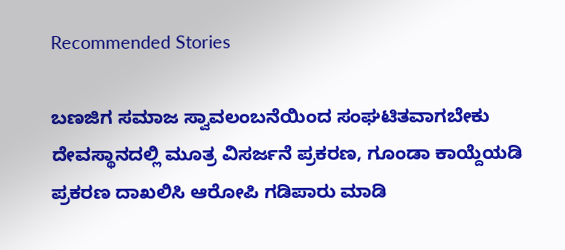Recommended Stories

ಬಣಜಿಗ ಸಮಾಜ ಸ್ವಾವಲಂಬನೆಯಿಂದ ಸಂಘಟಿತವಾಗಬೇಕು
ದೇವಸ್ಥಾನದಲ್ಲಿ ಮೂತ್ರ ವಿಸರ್ಜನೆ ಪ್ರಕರಣ, ಗೂಂಡಾ ಕಾಯ್ದೆಯಡಿ ಪ್ರಕರಣ ದಾಖಲಿಸಿ ಆರೋಪಿ ಗಡಿಪಾರು ಮಾಡಿ